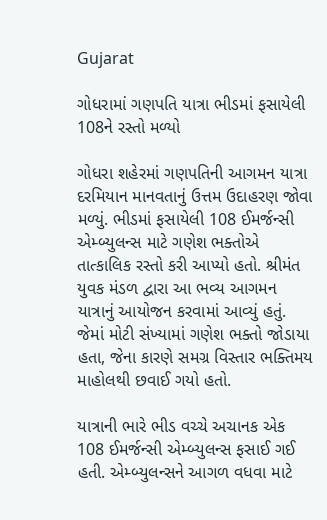Gujarat

ગોધરામાં ગણપતિ યાત્રા ભીડમાં ફસાયેલી 108ને રસ્તો મળ્યો

ગોધરા શહેરમાં ગણપતિની આગમન યાત્રા દરમિયાન માનવતાનું ઉત્તમ ઉદાહરણ જોવા મળ્યું. ભીડમાં ફસાયેલી 108 ઈમર્જન્સી એમ્બ્યુલન્સ માટે ગણેશ ભક્તોએ તાત્કાલિક રસ્તો કરી આપ્યો હતો. શ્રીમંત યુવક મંડળ દ્વારા આ ભવ્ય આગમન યાત્રાનું આયોજન કરવામાં આવ્યું હતું. જેમાં મોટી સંખ્યામાં ગણેશ ભક્તો જોડાયા હતા, જેના કારણે સમગ્ર વિસ્તાર ભક્તિમય માહોલથી છવાઈ ગયો હતો.

યાત્રાની ભારે ભીડ વચ્ચે અચાનક એક 108 ઈમર્જન્સી એમ્બ્યુલન્સ ફસાઈ ગઈ હતી. એમ્બ્યુલન્સને આગળ વધવા માટે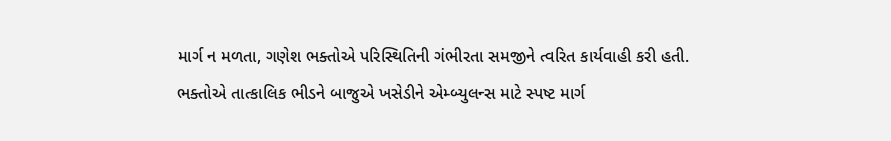માર્ગ ન મળતા, ગણેશ ભક્તોએ પરિસ્થિતિની ગંભીરતા સમજીને ત્વરિત કાર્યવાહી કરી હતી. ભક્તોએ તાત્કાલિક ભીડને બાજુએ ખસેડીને એમ્બ્યુલન્સ માટે સ્પષ્ટ માર્ગ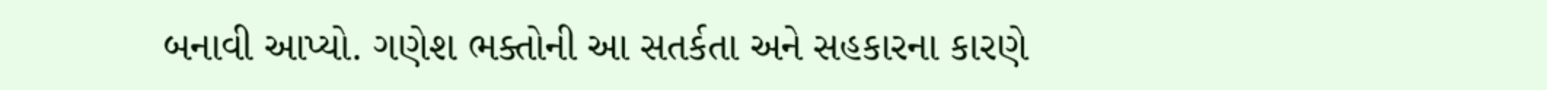બનાવી આપ્યો. ગણેશ ભક્તોની આ સતર્કતા અને સહકારના કારણે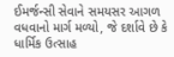ઈમર્જન્સી સેવાને સમયસર આગળ વધવાનો માર્ગ મળ્યો, જે દર્શાવે છે કે ધાર્મિક ઉત્સાહ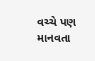વચ્ચે પણ માનવતા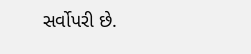સર્વોપરી છે.